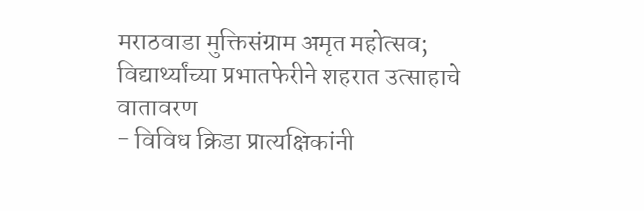मराठवाडा मुक्तिसंग्राम अमृत महोत्सव; विद्यार्थ्यांच्या प्रभातफेरीने शहरात उत्साहाचे वातावरण
- विविध क्रिडा प्रात्यक्षिकांनी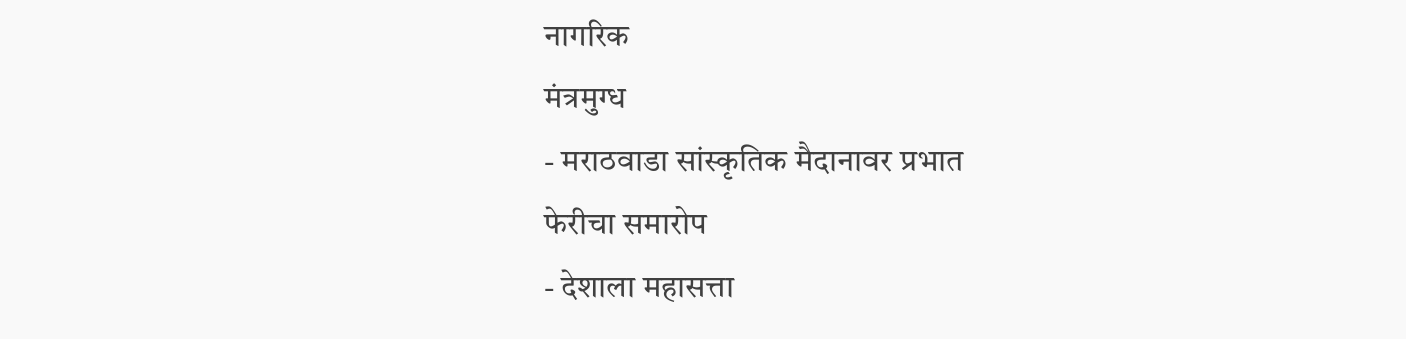नागरिक
मंत्रमुग्ध
- मराठवाडा सांस्कृतिक मैदानावर प्रभात
फेरीचा समारोप
- देशाला महासत्ता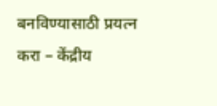बनविण्यासाठी प्रयत्न
करा – केंद्रीय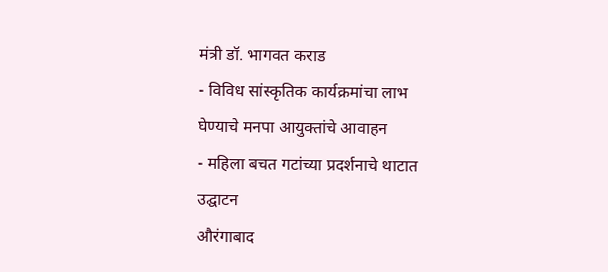मंत्री डॉ. भागवत कराड
- विविध सांस्कृतिक कार्यक्रमांचा लाभ
घेण्याचे मनपा आयुक्तांचे आवाहन
- महिला बचत गटांच्या प्रदर्शनाचे थाटात
उद्घाटन
औरंगाबाद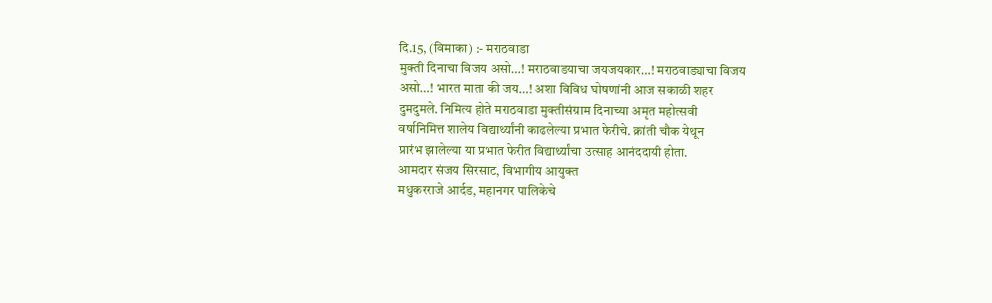दि.15, (विमाका) :- मराठवाडा
मुक्ती दिनाचा विजय असो…! मराठवाडयाचा जयजयकार…! मराठवाड्याचा विजय
असो…! भारत माता की जय…! अशा विविध घोषणांनी आज सकाळी शहर
दुमदुमले. निमित्य होते मराठवाडा मुक्तीसंग्राम दिनाच्या अमृत महोत्सवी
वर्षानिमित्त शालेय विद्यार्थ्यांनी काढलेल्या प्रभात फेरीचे. क्रांती चौक येथून
प्रारंभ झालेल्या या प्रभात फेरीत विद्यार्थ्यांचा उत्साह आनंददायी होता.
आमदार संजय सिरसाट, विभागीय आयुक्त
मधुकरराजे आर्दड, महानगर पालिकेचे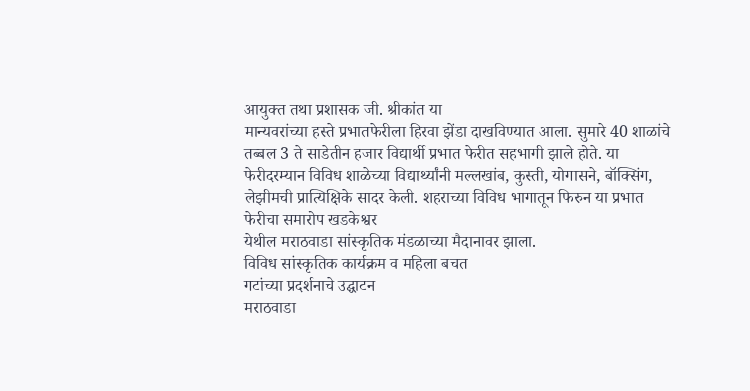आयुक्त तथा प्रशासक जी. श्रीकांत या
मान्यवरांच्या हस्ते प्रभातफेरीला हिरवा झेंडा दाखविण्यात आला. सुमारे 40 शाळांचे
तब्बल 3 ते साडेतीन हजार विद्यार्थी प्रभात फेरीत सहभागी झाले होते. या
फेरीदरम्यान विविध शाळेच्या विद्यार्थ्यांनी मल्लखांब, कुस्ती, योगासने, बॉक्सिंग,
लेझीमची प्रात्यिक्षिके सादर केली. शहराच्या विविध भागातून फिरुन या प्रभात फेरीचा समारोप खडकेश्वर
येथील मराठवाडा सांस्कृतिक मंडळाच्या मैदानावर झाला.
विविध सांस्कृतिक कार्यक्रम व महिला बचत
गटांच्या प्रदर्शनाचे उद्घाटन
मराठवाडा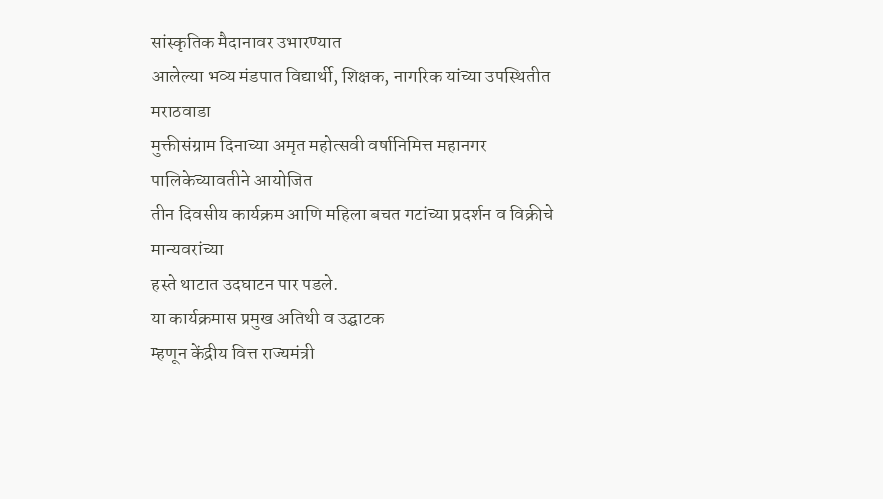सांस्कृतिक मैदानावर उभारण्यात
आलेल्या भव्य मंडपात विद्यार्थी, शिक्षक, नागरिक यांच्या उपस्थितीत मराठवाडा
मुक्तीसंग्राम दिनाच्या अमृत महोत्सवी वर्षानिमित्त महानगर पालिकेच्यावतीने आयोजित
तीन दिवसीय कार्यक्रम आणि महिला बचत गटांच्या प्रदर्शन व विक्रीचे मान्यवरांच्या
हस्ते थाटात उदघाटन पार पडले.
या कार्यक्रमास प्रमुख अतिथी व उद्घाटक
म्हणून केंद्रीय वित्त राज्यमंत्री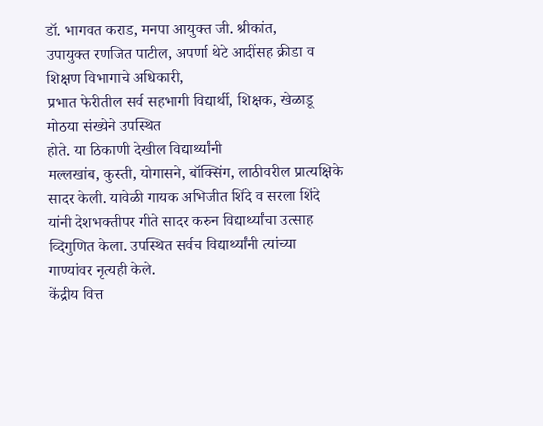डॉ. भागवत कराड, मनपा आयुक्त जी. श्रीकांत,
उपायुक्त रणजित पाटील, अपर्णा थेटे आदींसह क्रीडा व शिक्षण विभागाचे अधिकारी,
प्रभात फेरीतील सर्व सहभागी विद्यार्थी, शिक्षक, खेळाडू मोठया संख्येने उपस्थित
होते. या ठिकाणी देखील विद्यार्थ्यांनी
मल्लखांब, कुस्ती, योगासने, बॉक्सिंग, लाठीवरील प्रात्यक्षिके सादर केली. यावेळी गायक अभिजीत शिंदे व सरला शिंदे
यांनी देशभक्तीपर गीते सादर करुन विद्यार्थ्यांचा उत्साह व्दिगुणित केला. उपस्थित सर्वच विद्यार्थ्यांनी त्यांच्या
गाण्यांवर नृत्यही केले.
केंद्रीय वित्त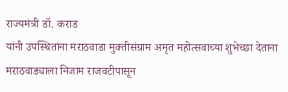राज्यमंत्री डॉ. कराड
यांनी उपस्थितांना मराठवाडा मुक्तीसंग्राम अमृत महोत्सवाच्या शुभेच्छा देताना
मराठवाड्याला निजाम राजवटीपासून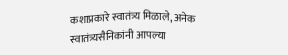कशाप्रकारे स्वातंत्र्य मिळाले, अनेक
स्वातंत्र्यसैनिकांनी आपल्या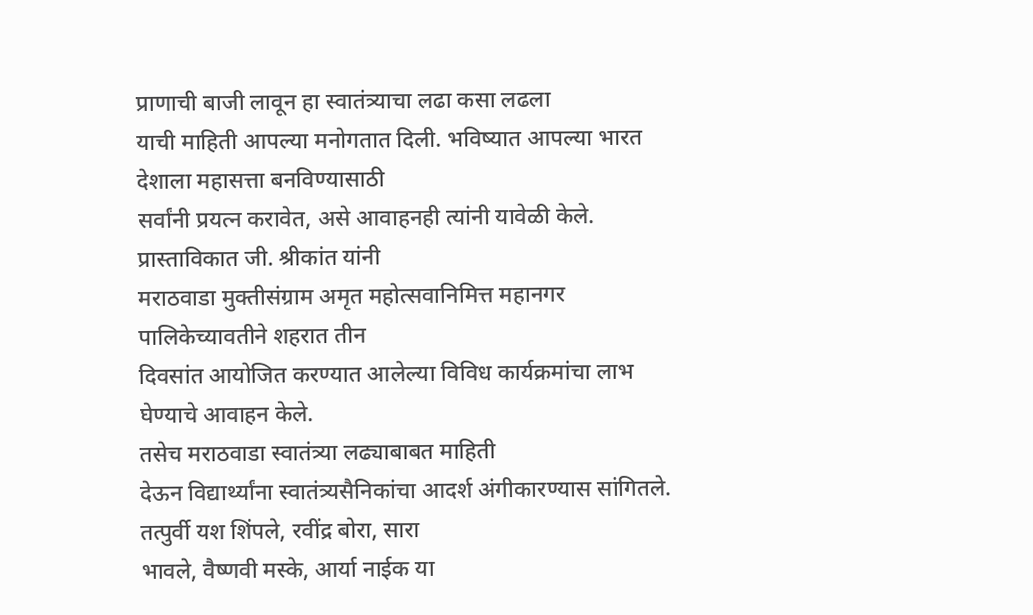प्राणाची बाजी लावून हा स्वातंत्र्याचा लढा कसा लढला
याची माहिती आपल्या मनोगतात दिली. भविष्यात आपल्या भारत देशाला महासत्ता बनविण्यासाठी
सर्वांनी प्रयत्न करावेत, असे आवाहनही त्यांनी यावेळी केले.
प्रास्ताविकात जी. श्रीकांत यांनी
मराठवाडा मुक्तीसंग्राम अमृत महोत्सवानिमित्त महानगर पालिकेच्यावतीने शहरात तीन
दिवसांत आयोजित करण्यात आलेल्या विविध कार्यक्रमांचा लाभ घेण्याचे आवाहन केले.
तसेच मराठवाडा स्वातंत्र्या लढ्याबाबत माहिती
देऊन विद्यार्थ्यांना स्वातंत्र्यसैनिकांचा आदर्श अंगीकारण्यास सांगितले.
तत्पुर्वी यश शिंपले, रवींद्र बोरा, सारा
भावले, वैष्णवी मस्के, आर्या नाईक या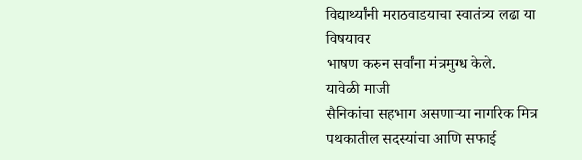विद्यार्थ्यांनी मराठवाडयाचा स्वातंत्र्य लढा या विषयावर
भाषण करुन सर्वांना मंत्रमुग्ध केले.
यावेळी माजी
सैनिकांचा सहभाग असणाऱ्या नागरिक मित्र पथकातील सदस्यांचा आणि सफाई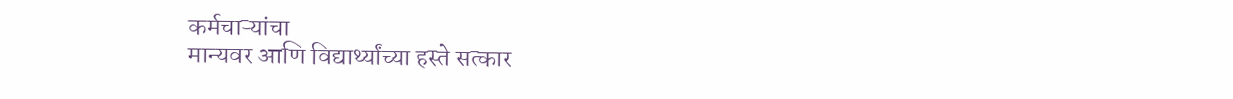कर्मचाऱ्यांचा
मान्यवर आणि विद्यार्थ्यांच्या हस्ते सत्कार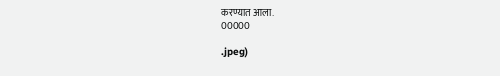करण्यात आला.
00000

.jpeg)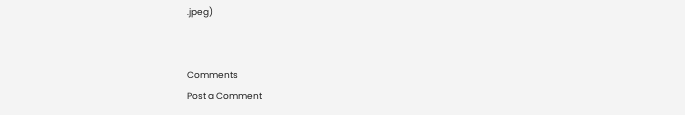.jpeg)


Comments
Post a Comment